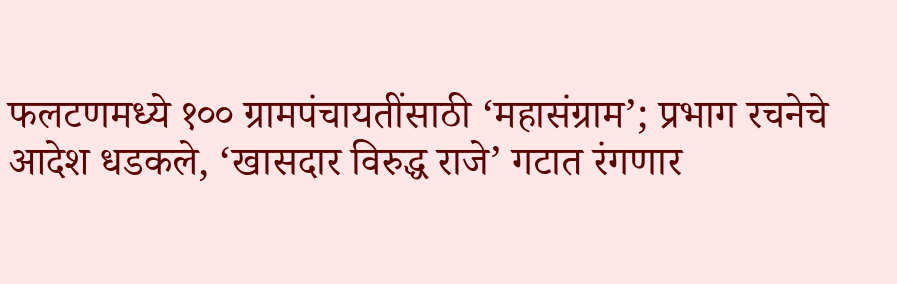फलटणमध्ये १०० ग्रामपंचायतींसाठी ‘महासंग्राम’; प्रभाग रचनेचे आदेश धडकले, ‘खासदार विरुद्ध राजे’ गटात रंगणार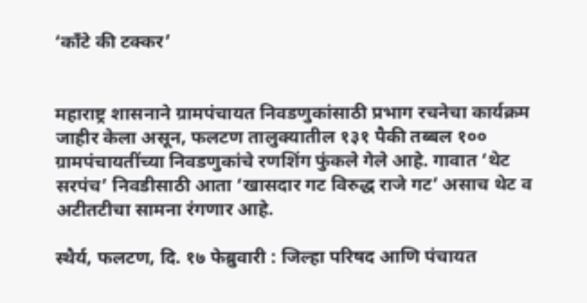‘काँटे की टक्कर’


महाराष्ट्र शासनाने ग्रामपंचायत निवडणुकांसाठी प्रभाग रचनेचा कार्यक्रम जाहीर केला असून, फलटण तालुक्यातील १३१ पैकी तब्बल १०० ग्रामपंचायतींच्या निवडणुकांचे रणशिंग फुंकले गेले आहे. गावात ‘थेट सरपंच’ निवडीसाठी आता ‘खासदार गट विरुद्ध राजे गट’ असाच थेट व अटीतटीचा सामना रंगणार आहे.

स्थैर्य, फलटण, दि. १७ फेब्रुवारी : जिल्हा परिषद आणि पंचायत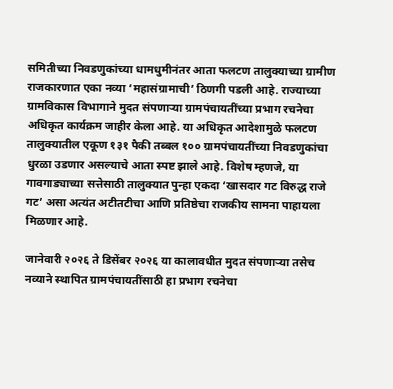समितीच्या निवडणुकांच्या धामधुमीनंतर आता फलटण तालुक्याच्या ग्रामीण राजकारणात एका नव्या ‘महासंग्रामाची’ ठिणगी पडली आहे. राज्याच्या ग्रामविकास विभागाने मुदत संपणाऱ्या ग्रामपंचायतींच्या प्रभाग रचनेचा अधिकृत कार्यक्रम जाहीर केला आहे. या अधिकृत आदेशामुळे फलटण तालुक्यातील एकूण १३१ पैकी तब्बल १०० ग्रामपंचायतींच्या निवडणुकांचा धुरळा उडणार असल्याचे आता स्पष्ट झाले आहे. विशेष म्हणजे, या गावगाड्याच्या सत्तेसाठी तालुक्यात पुन्हा एकदा ‘खासदार गट विरुद्ध राजे गट’ असा अत्यंत अटीतटीचा आणि प्रतिष्ठेचा राजकीय सामना पाहायला मिळणार आहे.

जानेवारी २०२६ ते डिसेंबर २०२६ या कालावधीत मुदत संपणाऱ्या तसेच नव्याने स्थापित ग्रामपंचायतींसाठी हा प्रभाग रचनेचा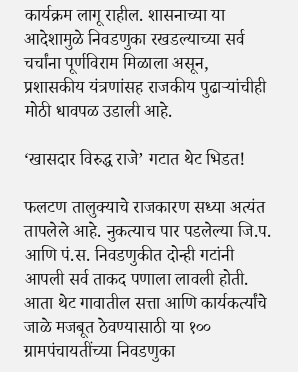कार्यक्रम लागू राहील. शासनाच्या या आदेशामुळे निवडणुका रखडल्याच्या सर्व चर्चांना पूर्णविराम मिळाला असून, प्रशासकीय यंत्रणांसह राजकीय पुढाऱ्यांचीही मोठी धावपळ उडाली आहे.

‘खासदार विरुद्ध राजे’ गटात थेट भिडत!

फलटण तालुक्याचे राजकारण सध्या अत्यंत तापलेले आहे. नुकत्याच पार पडलेल्या जि.प. आणि पं.स. निवडणुकीत दोन्ही गटांनी आपली सर्व ताकद पणाला लावली होती. आता थेट गावातील सत्ता आणि कार्यकर्त्यांचे जाळे मजबूत ठेवण्यासाठी या १०० ग्रामपंचायतींच्या निवडणुका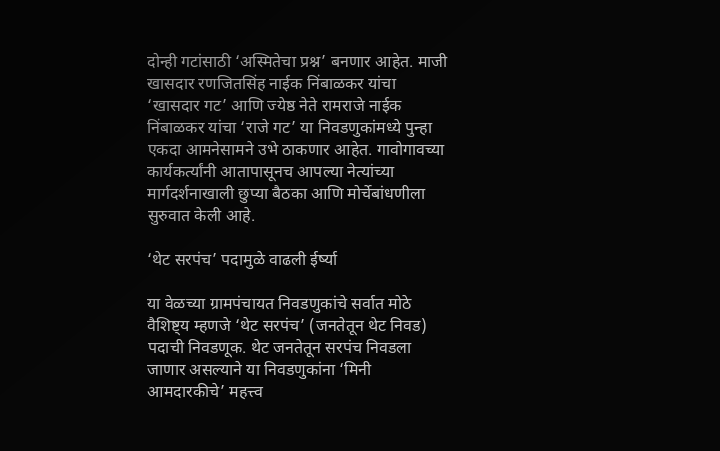दोन्ही गटांसाठी ‘अस्मितेचा प्रश्न’ बनणार आहेत. माजी खासदार रणजितसिंह नाईक निंबाळकर यांचा ‘खासदार गट’ आणि ज्येष्ठ नेते रामराजे नाईक निंबाळकर यांचा ‘राजे गट’ या निवडणुकांमध्ये पुन्हा एकदा आमनेसामने उभे ठाकणार आहेत. गावोगावच्या कार्यकर्त्यांनी आतापासूनच आपल्या नेत्यांच्या मार्गदर्शनाखाली छुप्या बैठका आणि मोर्चेबांधणीला सुरुवात केली आहे.

‘थेट सरपंच’ पदामुळे वाढली ईर्ष्या

या वेळच्या ग्रामपंचायत निवडणुकांचे सर्वात मोठे वैशिष्ट्य म्हणजे ‘थेट सरपंच’ (जनतेतून थेट निवड) पदाची निवडणूक. थेट जनतेतून सरपंच निवडला जाणार असल्याने या निवडणुकांना ‘मिनी आमदारकीचे’ महत्त्व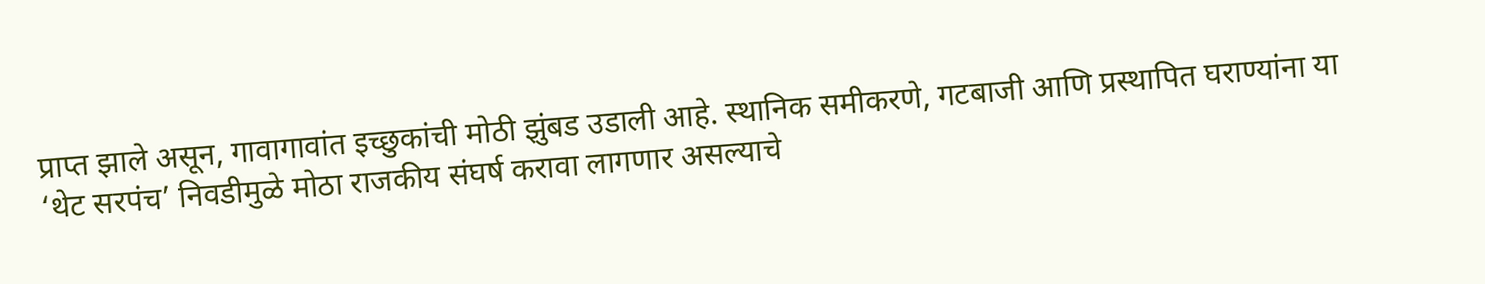प्राप्त झाले असून, गावागावांत इच्छुकांची मोठी झुंबड उडाली आहे. स्थानिक समीकरणे, गटबाजी आणि प्रस्थापित घराण्यांना या ‘थेट सरपंच’ निवडीमुळे मोठा राजकीय संघर्ष करावा लागणार असल्याचे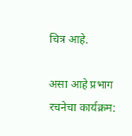चित्र आहे.

असा आहे प्रभाग रचनेचा कार्यक्रम: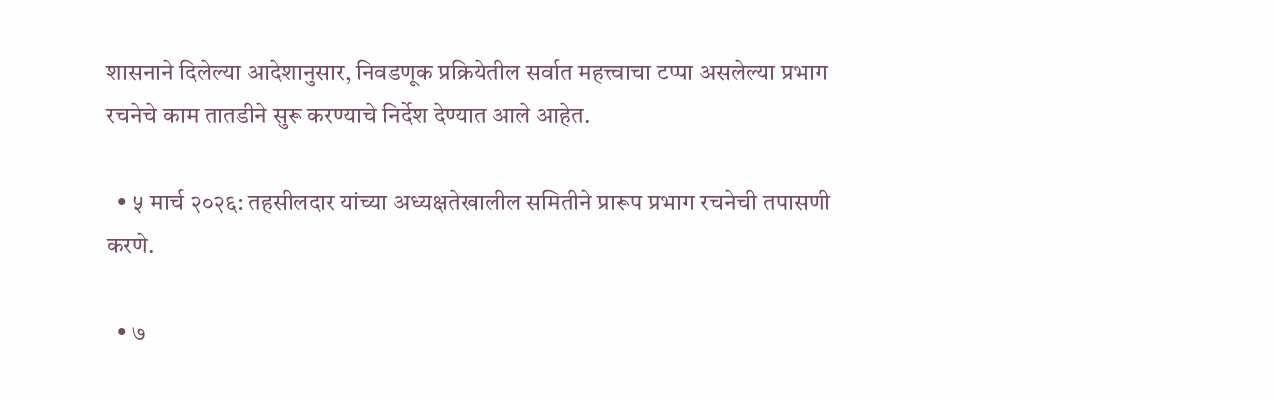शासनाने दिलेल्या आदेशानुसार, निवडणूक प्रक्रियेतील सर्वात महत्त्वाचा टप्पा असलेल्या प्रभाग रचनेचे काम तातडीने सुरू करण्याचे निर्देश देण्यात आले आहेत.

  • ५ मार्च २०२६: तहसीलदार यांच्या अध्यक्षतेखालील समितीने प्रारूप प्रभाग रचनेची तपासणी करणे.

  • ७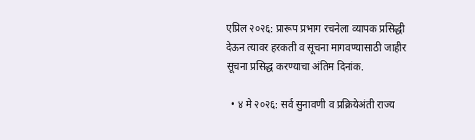एप्रिल २०२६: प्रारूप प्रभाग रचनेला व्यापक प्रसिद्धी देऊन त्यावर हरकती व सूचना मागवण्यासाठी जाहीर सूचना प्रसिद्ध करण्याचा अंतिम दिनांक.

  • ४ मे २०२६: सर्व सुनावणी व प्रक्रियेअंती राज्य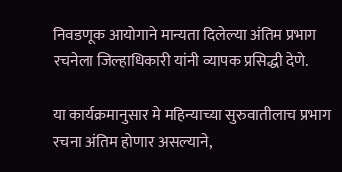निवडणूक आयोगाने मान्यता दिलेल्या अंतिम प्रभाग रचनेला जिल्हाधिकारी यांनी व्यापक प्रसिद्धी देणे.

या कार्यक्रमानुसार मे महिन्याच्या सुरुवातीलाच प्रभाग रचना अंतिम होणार असल्याने,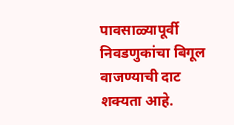पावसाळ्यापूर्वी निवडणुकांचा बिगूल वाजण्याची दाट शक्यता आहे.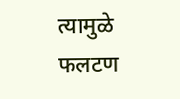त्यामुळे फलटण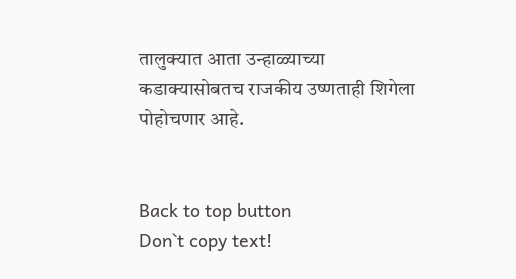तालुक्यात आता उन्हाळ्याच्या कडाक्यासोबतच राजकीय उष्णताही शिगेला पोहोचणार आहे.


Back to top button
Don`t copy text!